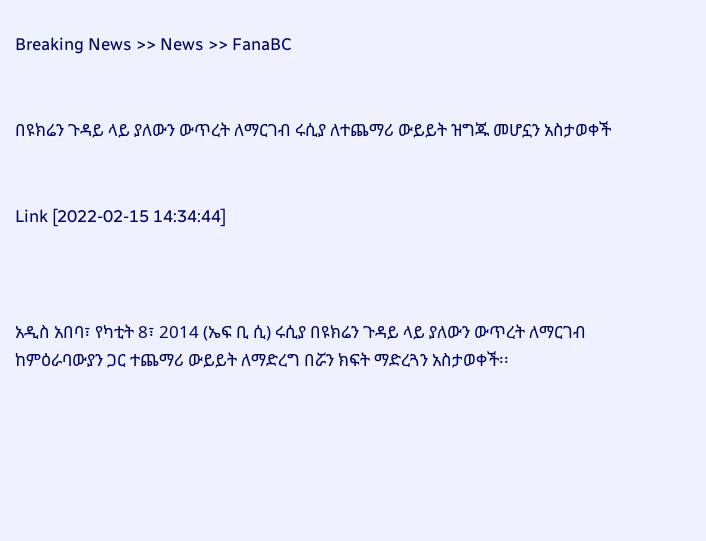Breaking News >> News >> FanaBC


በዩክሬን ጉዳይ ላይ ያለውን ውጥረት ለማርገብ ሩሲያ ለተጨማሪ ውይይት ዝግጁ መሆኗን አስታወቀች


Link [2022-02-15 14:34:44]



አዲስ አበባ፣ የካቲት 8፣ 2014 (ኤፍ ቢ ሲ) ሩሲያ በዩክሬን ጉዳይ ላይ ያለውን ውጥረት ለማርገብ ከምዕራባውያን ጋር ተጨማሪ ውይይት ለማድረግ በሯን ክፍት ማድረጓን አስታወቀች፡፡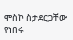ሞስኮ ስታደርጋቸው የነበሩ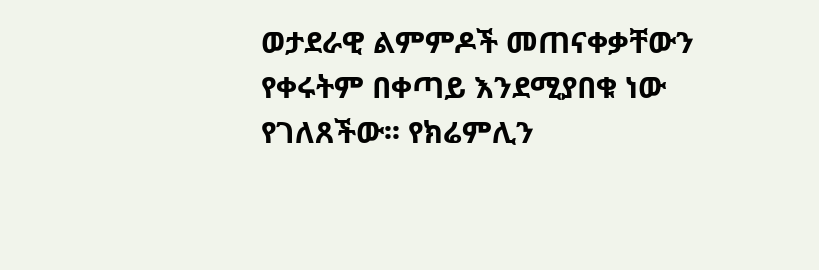ወታደራዊ ልምምዶች መጠናቀቃቸውን የቀሩትም በቀጣይ እንደሚያበቁ ነው የገለጸችው፡፡ የክሬምሊን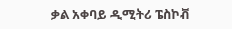ቃል አቀባይ ዲሚትሪ ፔስኮቭ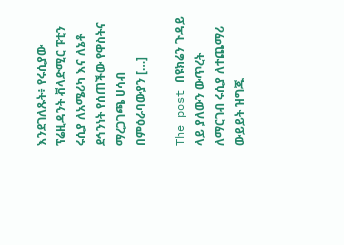እንደገለጹት፥ የሩሲያው ፕሬዚዳንት ቭላድሚር ፑቲን ሩሲያ ለአሜሪካ እና ለኔቶ ደኅንነት የሰጠችው የዋስትና ማረጋገጫ ሀሳብ በምዕራባውያን […]

The post በዩክሬን ጉዳይ ላይ ያለውን ውጥረት ለማርገብ ሩሲያ ለተጨማሪ ውይይት ዝግጁ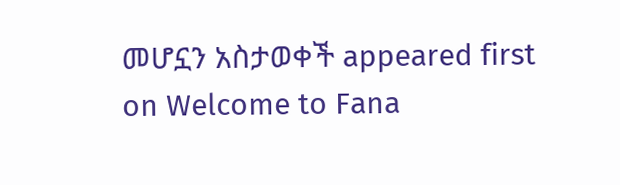መሆኗን አስታወቀች appeared first on Welcome to Fana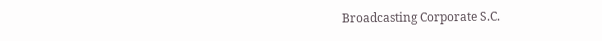Broadcasting Corporate S.C.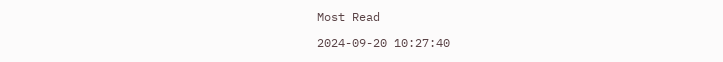Most Read

2024-09-20 10:27:40